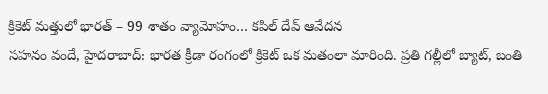క్రికెట్ మత్తులో భారత్ – 99 శాతం వ్యామోహం… కపిల్ దేవ్ ఆవేదన
సహనం వందే, హైదరాబాద్: భారత క్రీడా రంగంలో క్రికెట్ ఒక మతంలా మారింది. ప్రతి గల్లీలో బ్యాట్, బంతి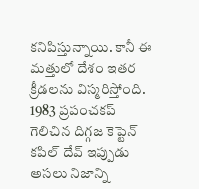కనిపిస్తున్నాయి. కానీ ఈ మత్తులో దేశం ఇతర క్రీడలను విస్మరిస్తోంది. 1983 ప్రపంచకప్ గెలిచిన దిగ్గజ కెప్టెన్ కపిల్ దేవ్ ఇప్పుడు అసలు నిజాన్ని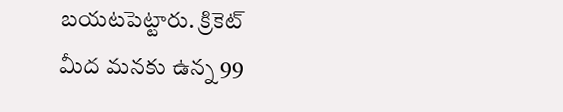బయటపెట్టారు. క్రికెట్ మీద మనకు ఉన్న 99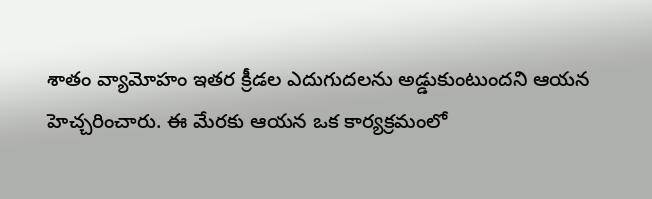శాతం వ్యామోహం ఇతర క్రీడల ఎదుగుదలను అడ్డుకుంటుందని ఆయన హెచ్చరించారు. ఈ మేరకు ఆయన ఒక కార్యక్రమంలో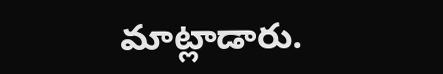మాట్లాడారు.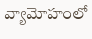వ్యామోహంలో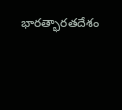భారత్భారతదేశం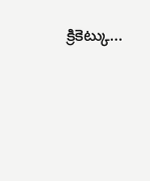క్రికెట్కు…